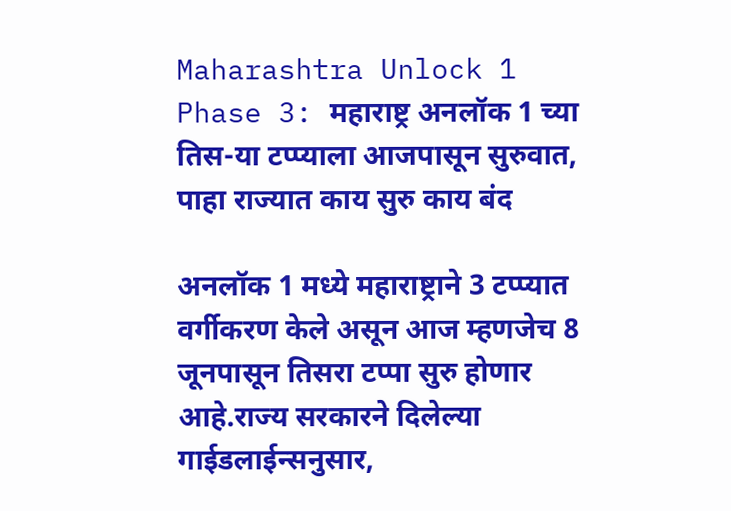Maharashtra Unlock 1 Phase 3: महाराष्ट्र अनलॉक 1 च्या तिस-या टप्प्याला आजपासून सुरुवात, पाहा राज्यात काय सुरु काय बंद

अनलॉक 1 मध्ये महाराष्ट्राने 3 टप्प्यात वर्गीकरण केले असून आज म्हणजेच 8 जूनपासून तिसरा टप्पा सुरु होणार आहे.राज्य सरकारने दिलेल्या गाईडलाईन्सनुसार,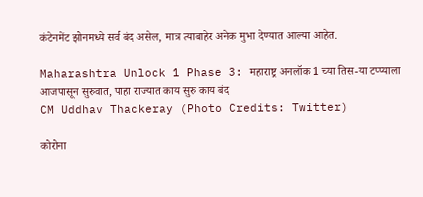कंटेनमेंट झोनमध्ये सर्व बंद असेल, मात्र त्याबाहेर अनेक मुभा देण्यात आल्या आहेत.

Maharashtra Unlock 1 Phase 3: महाराष्ट्र अनलॉक 1 च्या तिस-या टप्प्याला आजपासून सुरुवात, पाहा राज्यात काय सुरु काय बंद
CM Uddhav Thackeray (Photo Credits: Twitter)

कोरोना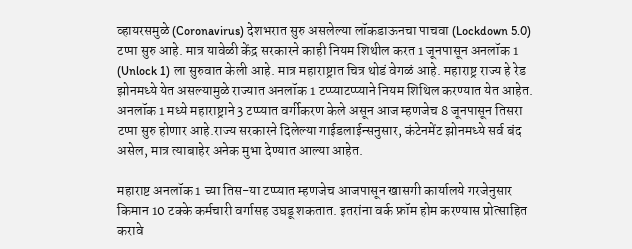व्हायरसमुळे (Coronavirus) देशभरात सुरु असलेल्या लॉकडाऊनचा पाचवा (Lockdown 5.0) टप्पा सुरु आहे. मात्र यावेळी केंद्र सरकारने काही नियम शिथील करत 1 जूनपासून अनलॉक 1 (Unlock 1) ला सुरुवात केली आहे. मात्र महाराष्ट्रात चित्र थोडं वेगळं आहे. महाराष्ट्र राज्य हे रेड झोनमध्ये येत असल्यामुळे राज्यात अनलॉक 1 टप्प्याटप्प्याने नियम शिथिल करण्यात येत आहेत. अनलॉक 1 मध्ये महाराष्ट्राने 3 टप्प्यात वर्गीकरण केले असून आज म्हणजेच 8 जूनपासून तिसरा टप्पा सुरु होणार आहे.राज्य सरकारने दिलेल्या गाईडलाईन्सनुसार, कंटेनमेंट झोनमध्ये सर्व बंद असेल, मात्र त्याबाहेर अनेक मुभा देण्यात आल्या आहेत.

महाराष्ट अनलॉक 1 च्या तिस-या टप्प्यात म्हणजेच आजपासून खासगी कार्यालये गरजेनुसार किमान 10 टक्के कर्मचारी वर्गासह उघडू शकतात. इतरांना वर्क फ्रॉम होम करण्यास प्रोत्साहित करावे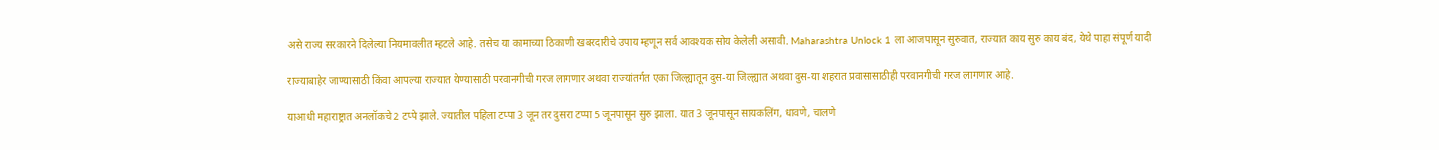असे राज्य सरकारने दिलेल्या नियमावलीत म्हटले आहे. तसेच या कामाच्या ठिकाणी खबरदारीचे उपाय म्हणून सर्व आवश्यक सोय केलेली असावी. Maharashtra Unlock 1 ला आजपासून सुरुवात, राज्यात काय सुरु काय बंद, येथे पाहा संपूर्ण यादी

राज्याबाहेर जाण्यासाठी किंवा आपल्या राज्यात येण्यासाठी परवानगीची गरज लागणार अथवा राज्यांतर्गत एका जिल्ह्यातून दुस-या जिल्ह्यात अथवा दुस-या शहरात प्रवासासाठीही परवानगीची गरज लागणार आहे.

याआधी महाराष्ट्रात अनलॉकचे 2 टप्पे झाले. ज्यातील पहिला टप्पा 3 जून तर दुसरा टप्पा 5 जूनपासून सुरु झाला. यात 3 जूनपासून सायकलिंग, धावणे, चालणे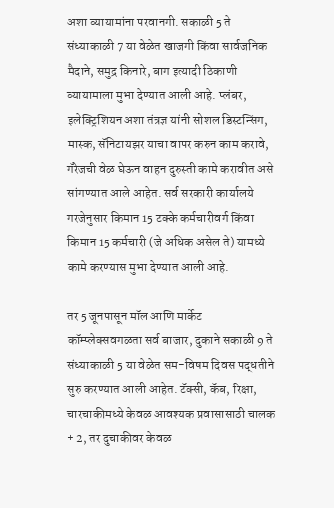अशा व्यायामांना परवानगी. सकाळी 5 ते संध्याकाळी 7 या वेळेत खाजगी किंवा सार्वजनिक मैदाने, समुद्र किनारे, बाग इत्यादी ठिकाणी व्यायामाला मुभा देण्यात आली आहे. प्लंबर, इलेक्ट्रिशियन अशा तंत्रज्ञ यांनी सोशल डिस्टन्सिंग, मास्क, सॅनिटायझर याचा वापर करुन काम करावे, गॅरेजची वेळ घेऊन वाहन दुरुस्ती कामे करावीत असे सांगण्यात आले आहेत. सर्व सरकारी कार्यालये गरजेनुसार किमान 15 टक्के कर्मचारीवर्ग किंवा किमान 15 कर्मचारी (जे अधिक असेल ते) यामध्ये कामे करण्यास मुभा देण्यात आली आहे.

तर 5 जूनपासून मॉल आणि मार्केट कॉम्प्लेक्सवगळता सर्व बाजार, दुकाने सकाळी 9 ते संध्याकाळी 5 या वेळेत सम-विषम दिवस पद्धतीने सुरु करण्यात आली आहेत. टॅक्सी, कॅब, रिक्षा, चारचाकीमध्ये केवळ आवश्यक प्रवासासाठी चालक + 2, तर दुचाकीवर केवळ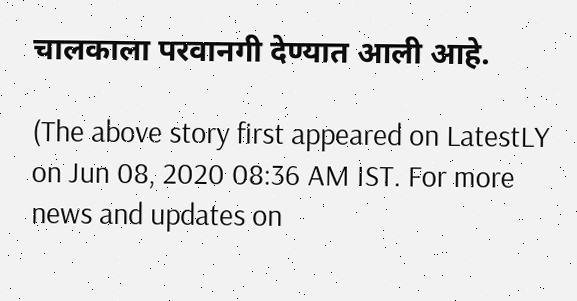चालकाला परवानगी देण्यात आली आहे.

(The above story first appeared on LatestLY on Jun 08, 2020 08:36 AM IST. For more news and updates on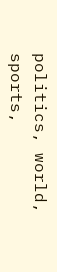politics, world, sports,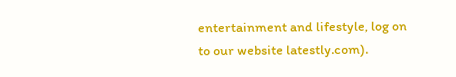entertainment and lifestyle, log on to our website latestly.com).